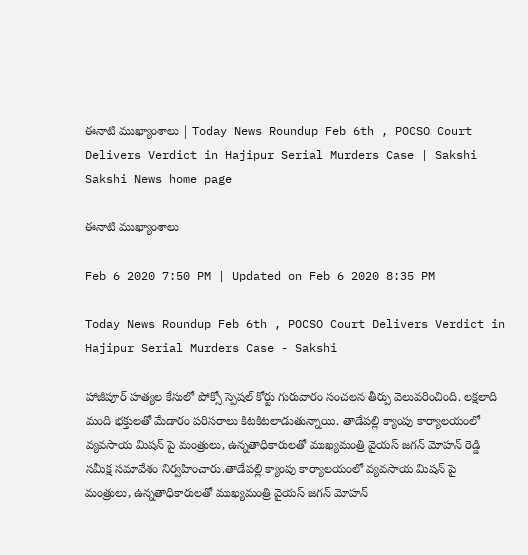ఈనాటి ముఖ్యాంశాలు | Today News Roundup Feb 6th , POCSO Court Delivers Verdict in Hajipur Serial Murders Case | Sakshi
Sakshi News home page

ఈనాటి ముఖ్యాంశాలు

Feb 6 2020 7:50 PM | Updated on Feb 6 2020 8:35 PM

Today News Roundup Feb 6th , POCSO Court Delivers Verdict in Hajipur Serial Murders Case - Sakshi

హాజీపూర్‌ హత్యల కేసులో పోక్సో స్పెషల్‌ కోర్టు గురువారం సంచలన తీర్పు వెలువరించింది. లక్షలాది మంది భక్తులతో మేడారం పరిసరాలు కిటకిటలాడుతున్నాయి. తాడేపల్లి క్యాంపు కార్యాలయంలో వ్యవసాయ మిషన్ పై మంత్రులు, ఉన్నతాధికారులతో ముఖ్యమంత్రి వైయస్‌ జగన్‌ మోహన్‌ రెడ్డి సమీక్ష సమావేశం నిర్వహించారు.తాడేపల్లి క్యాంపు కార్యాలయంలో వ్యవసాయ మిషన్ పై మంత్రులు, ఉన్నతాధికారులతో ముఖ్యమంత్రి వైయస్‌ జగన్‌ మోహన్‌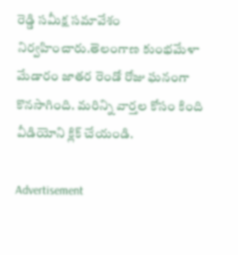రెడ్డి సమీక్ష సమావేశం నిర్వహించారు.తెలంగాణ కుంభమేళా మేడారం జాతర రెండో రోజు ఘనంగా కొనసాగింది. మరిన్ని వార్తల కోసం కింది వీడియోని క్లిక్‌ చేయండి.

Advertisement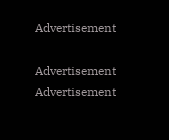Advertisement

Advertisement
Advertisement